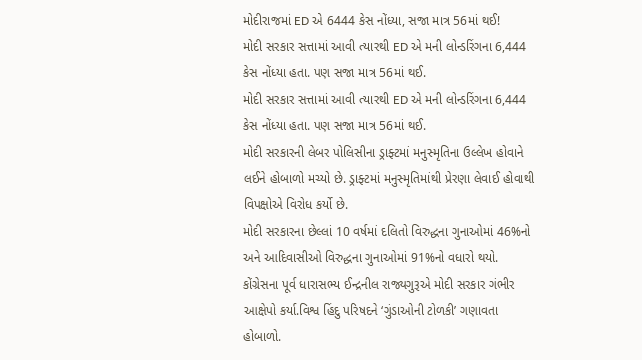મોદીરાજમાં ED એ 6444 કેસ નોંધ્યા, સજા માત્ર 56માં થઈ!
મોદી સરકાર સત્તામાં આવી ત્યારથી ED એ મની લોન્ડરિંગના 6,444 કેસ નોંધ્યા હતા. પણ સજા માત્ર 56માં થઈ.
મોદી સરકાર સત્તામાં આવી ત્યારથી ED એ મની લોન્ડરિંગના 6,444 કેસ નોંધ્યા હતા. પણ સજા માત્ર 56માં થઈ.
મોદી સરકારની લેબર પોલિસીના ડ્રાફ્ટમાં મનુસ્મૃતિના ઉલ્લેખ હોવાને લઈને હોબાળો મચ્યો છે. ડ્રાફ્ટમાં મનુસ્મૃતિમાંથી પ્રેરણા લેવાઈ હોવાથી વિપક્ષોએ વિરોધ કર્યો છે.
મોદી સરકારના છેલ્લાં 10 વર્ષમાં દલિતો વિરુદ્ધના ગુનાઓમાં 46%નો અને આદિવાસીઓ વિરુદ્ધના ગુનાઓમાં 91%નો વધારો થયો.
કોંગ્રેસના પૂર્વ ધારાસભ્ય ઈન્દ્રનીલ રાજ્યગુરૂએ મોદી સરકાર ગંભીર આક્ષેપો કર્યા.વિશ્વ હિંદુ પરિષદને ‘ગુંડાઓની ટોળકી’ ગણાવતા હોબાળો.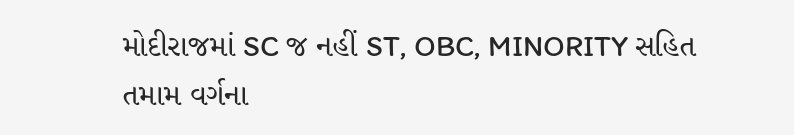મોદીરાજમાં SC જ નહીં ST, OBC, MINORITY સહિત તમામ વર્ગના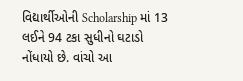વિદ્યાર્થીઓની Scholarship માં 13 લઈને 94 ટકા સુધીનો ઘટાડો નોંધાયો છે. વાંચો આ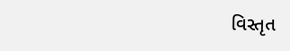વિસ્તૃત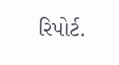રિપોર્ટ.